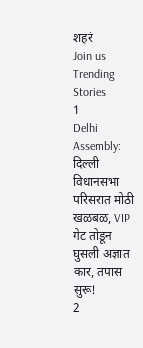शहरं
Join us
Trending Stories
1
Delhi Assembly: दिल्ली विधानसभा परिसरात मोठी खळबळ, VIP गेट तोडून घुसली अज्ञात कार, तपास सुरू!
2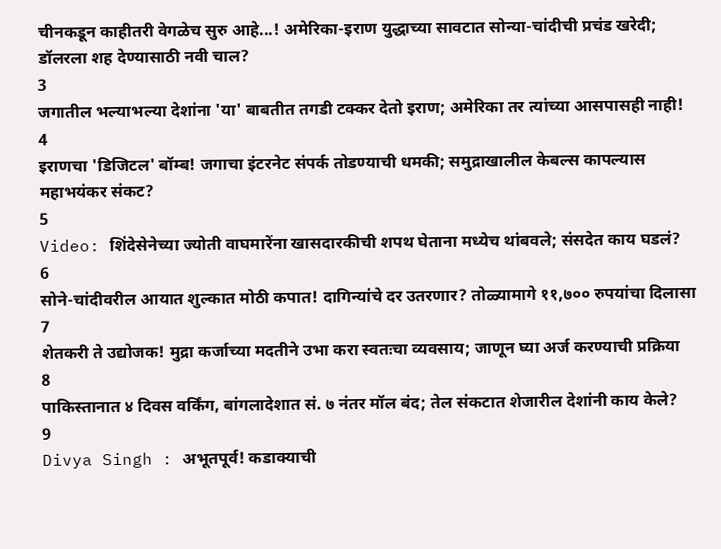चीनकडून काहीतरी वेगळेच सुरु आहे...! अमेरिका-इराण युद्धाच्या सावटात सोन्या-चांदीची प्रचंड खरेदी; डॉलरला शह देण्यासाठी नवी चाल?
3
जगातील भल्याभल्या देशांना 'या' बाबतीत तगडी टक्कर देतो इराण; अमेरिका तर त्यांच्या आसपासही नाही!
4
इराणचा 'डिजिटल' बॉम्ब! जगाचा इंटरनेट संपर्क तोडण्याची धमकी; समुद्राखालील केबल्स कापल्यास महाभयंकर संकट?
5
Video: शिंदेसेनेच्या ज्योती वाघमारेंना खासदारकीची शपथ घेताना मध्येच थांबवले; संसदेत काय घडलं?
6
सोने-चांदीवरील आयात शुल्कात मोठी कपात! दागिन्यांचे दर उतरणार? तोळ्यामागे ११,७०० रुपयांचा दिलासा
7
शेतकरी ते उद्योजक! मुद्रा कर्जाच्या मदतीने उभा करा स्वतःचा व्यवसाय; जाणून घ्या अर्ज करण्याची प्रक्रिया
8
पाकिस्तानात ४ दिवस वर्किंग, बांगलादेशात सं. ७ नंतर मॉल बंद; तेल संकटात शेजारील देशांनी काय केले?
9
Divya Singh : अभूतपूर्व! कडाक्याची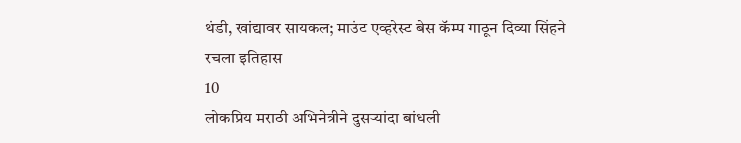थंडी, खांद्यावर सायकल; माउंट एव्हरेस्ट बेस कॅम्प गाठून दिव्या सिंहने रचला इतिहास
10
लोकप्रिय मराठी अभिनेत्रीने दुसऱ्यांदा बांधली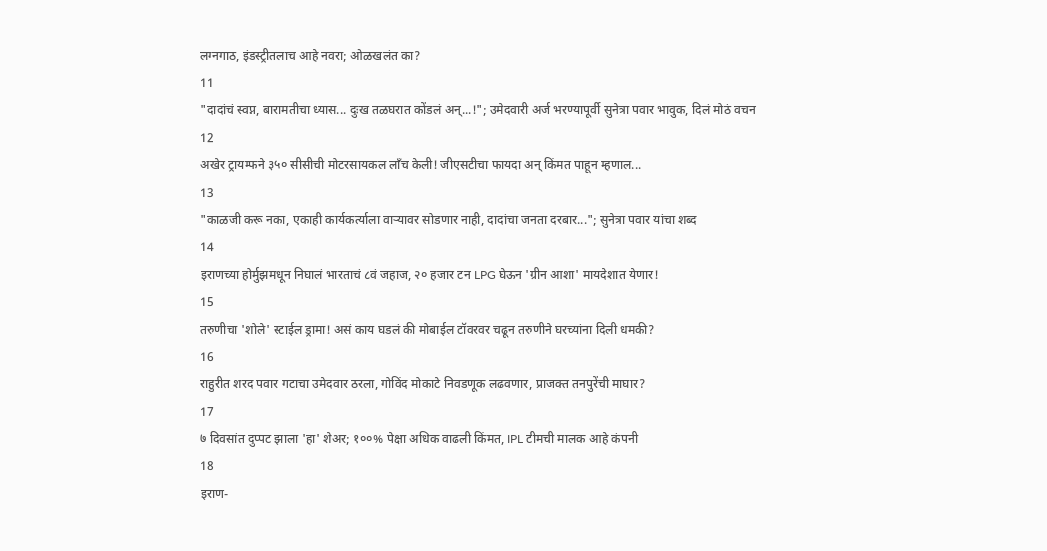लग्नगाठ, इंडस्ट्रीतलाच आहे नवरा; ओळखलंत का?
11
"दादांचं स्वप्न, बारामतीचा ध्यास... दुःख तळघरात कोंडलं अन्...!"; उमेदवारी अर्ज भरण्यापूर्वी सुनेत्रा पवार भावुक, दिलं मोठं वचन
12
अखेर ट्रायम्फने ३५० सीसीची मोटरसायकल लाँच केली! जीएसटीचा फायदा अन् किंमत पाहून म्हणाल...
13
"काळजी करू नका, एकाही कार्यकर्त्याला वाऱ्यावर सोडणार नाही, दादांचा जनता दरबार..."; सुनेत्रा पवार यांचा शब्द
14
इराणच्या होर्मुझमधून निघालं भारताचं ८वं जहाज, २० हजार टन LPG घेऊन 'ग्रीन आशा' मायदेशात येणार!
15
तरुणीचा 'शोले' स्टाईल ड्रामा! असं काय घडलं की मोबाईल टॉवरवर चढून तरुणीने घरच्यांना दिली धमकी?
16
राहुरीत शरद पवार गटाचा उमेदवार ठरला, गोविंद मोकाटे निवडणूक लढवणार, प्राजक्त तनपुरेंची माघार?
17
७ दिवसांत दुप्पट झाला 'हा' शेअर; १००% पेक्षा अधिक वाढली किंमत, IPL टीमची मालक आहे कंपनी
18
इराण-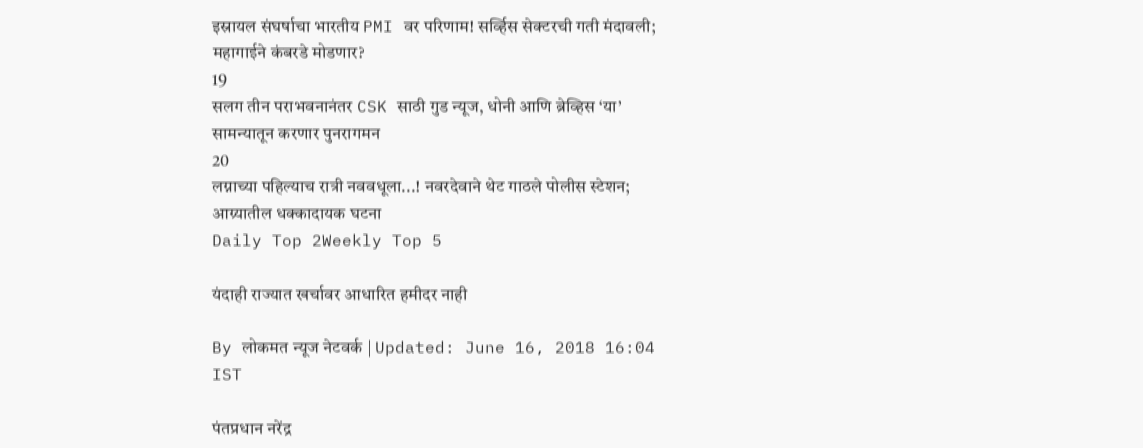इस्रायल संघर्षाचा भारतीय PMI वर परिणाम! सर्व्हिस सेक्टरची गती मंदावली; महागाईने कंबरडे मोडणार?
19
सलग तीन पराभवनानंतर CSK साठी गुड न्यूज, धोनी आणि ब्रेव्हिस ‘या’ सामन्यातून करणार पुनरागमन
20
लग्नाच्या पहिल्याच रात्री नववधूला...! नवरदेवाने थेट गाठले पोलीस स्टेशन; आग्र्यातील धक्कादायक घटना
Daily Top 2Weekly Top 5

यंदाही राज्यात खर्चावर आधारित हमीदर नाही

By लोकमत न्यूज नेटवर्क | Updated: June 16, 2018 16:04 IST

पंतप्रधान नरेंद्र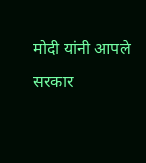मोदी यांनी आपले सरकार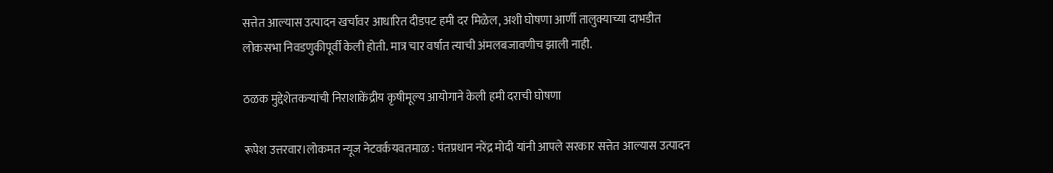सत्तेत आल्यास उत्पादन खर्चावर आधारित दीडपट हमी दर मिळेल, अशी घोषणा आर्णी तालुक्याच्या दाभडीत लोकसभा निवडणुकीपूर्वी केली होती. मात्र चार वर्षात त्याची अंमलबजावणीच झाली नाही.

ठळक मुद्देशेतकऱ्यांची निराशाकेंद्रीय कृषीमूल्य आयोगाने केली हमी दराची घोषणा

रूपेश उत्तरवार।लोकमत न्यूज नेटवर्कयवतमाळ : पंतप्रधान नरेंद्र मोदी यांनी आपले सरकार सत्तेत आल्यास उत्पादन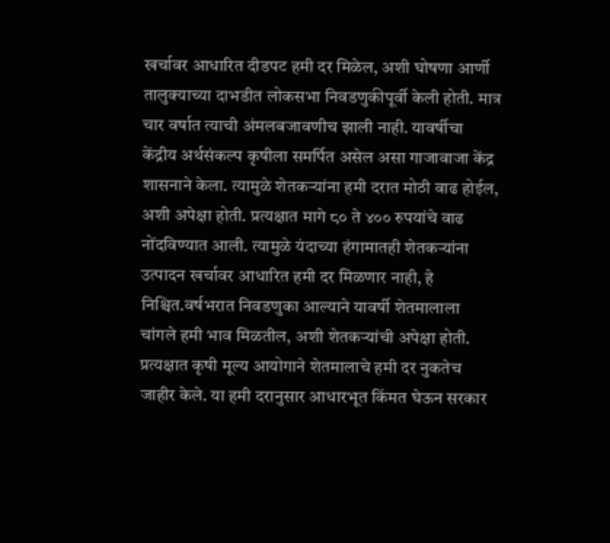खर्चावर आधारित दीडपट हमी दर मिळेल, अशी घोषणा आर्णी तालुक्याच्या दाभडीत लोकसभा निवडणुकीपूर्वी केली होती. मात्र चार वर्षात त्याची अंमलबजावणीच झाली नाही. यावर्षीचा केंद्रीय अर्थसंकल्प कृषीला समर्पित असेल असा गाजावाजा केंद्र शासनाने केला. त्यामुळे शेतकऱ्यांना हमी दरात मोठी वाढ होईल, अशी अपेक्षा होती. प्रत्यक्षात मागे ८० ते ४०० रुपयांचे वाढ नोंदविण्यात आली. त्यामुळे यंदाच्या हंगामातही शेतकऱ्यांना उत्पादन खर्चावर आधारित हमी दर मिळणार नाही, हे निश्चित.वर्षभरात निवडणुका आल्याने यावर्षी शेतमालाला चांगले हमी भाव मिळतील, अशी शेतकऱ्यांची अपेक्षा होती. प्रत्यक्षात कृषी मूल्य आयोगाने शेतमालाचे हमी दर नुकतेच जाहीर केले. या हमी दरानुसार आधारभूत किंमत घेऊन सरकार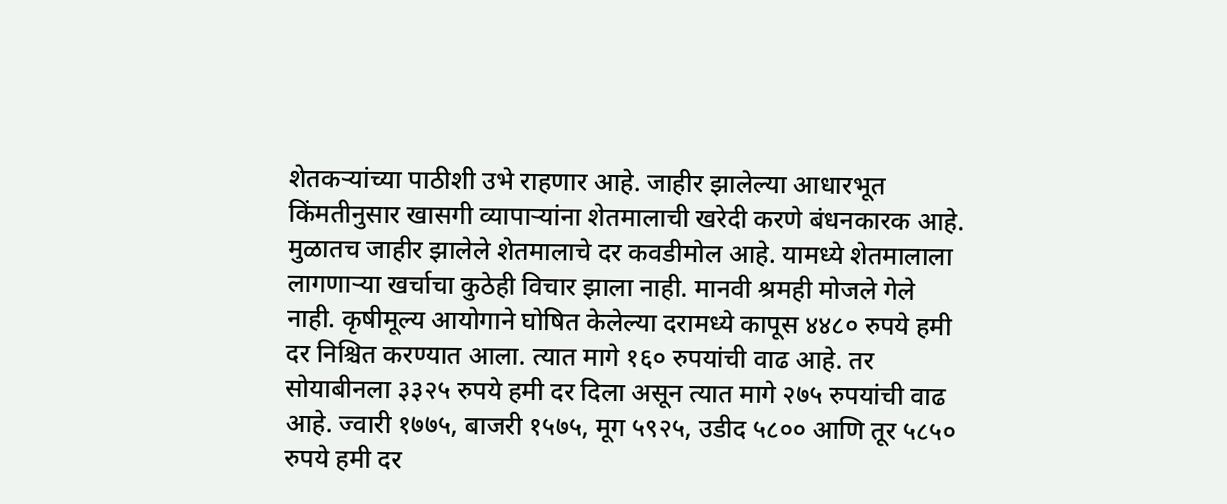शेतकऱ्यांच्या पाठीशी उभे राहणार आहे. जाहीर झालेल्या आधारभूत किंमतीनुसार खासगी व्यापाऱ्यांना शेतमालाची खरेदी करणे बंधनकारक आहे. मुळातच जाहीर झालेले शेतमालाचे दर कवडीमोल आहे. यामध्ये शेतमालाला लागणाऱ्या खर्चाचा कुठेही विचार झाला नाही. मानवी श्रमही मोजले गेले नाही. कृषीमूल्य आयोगाने घोषित केलेल्या दरामध्ये कापूस ४४८० रुपये हमी दर निश्चित करण्यात आला. त्यात मागे १६० रुपयांची वाढ आहे. तर सोयाबीनला ३३२५ रुपये हमी दर दिला असून त्यात मागे २७५ रुपयांची वाढ आहे. ज्वारी १७७५, बाजरी १५७५, मूग ५९२५, उडीद ५८०० आणि तूर ५८५० रुपये हमी दर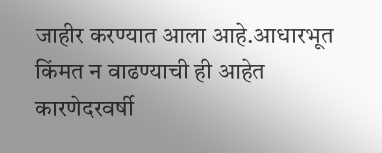जाहीर करण्यात आला आहे.आधारभूत किंमत न वाढण्याची ही आहेत कारणेदरवर्षी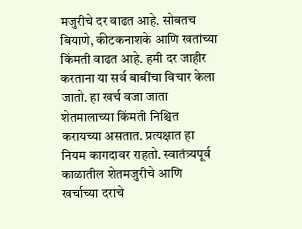मजुरीचे दर वाढत आहे. सोबतच बियाणे, कीटकनाशके आणि खतांच्या किंमती वाढत आहे. हमी दर जाहीर करताना या सर्व बाबींचा विचार केला जातो. हा खर्च वजा जाता शेतमालाच्या किंमती निश्चित करायच्या असतात. प्रत्यक्षात हा नियम कागदावर राहतो. स्वातंत्र्यपूर्व काळातील शेतमजुरीचे आणि खर्चाच्या दराचे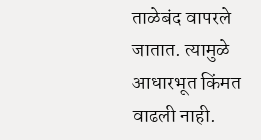ताळेबंद वापरले जातात. त्यामुळे आधारभूत किंमत वाढली नाही.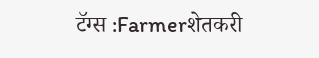टॅग्स :Farmerशेतकरी